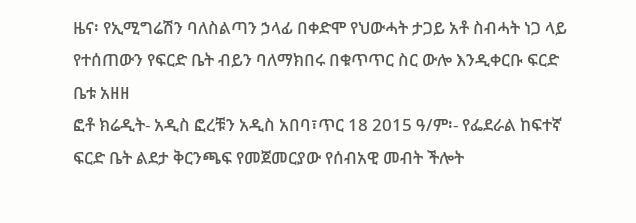ዜና፡ የኢሚግሬሽን ባለስልጣን ኃላፊ በቀድሞ የህውሓት ታጋይ አቶ ስብሓት ነጋ ላይ የተሰጠውን የፍርድ ቤት ብይን ባለማክበሩ በቁጥጥር ስር ውሎ እንዲቀርቡ ፍርድ ቤቱ አዘዘ
ፎቶ ክሬዲት- አዲስ ፎረቹን አዲስ አበባ፣ጥር 18 2015 ዓ/ም፡- የፌደራል ከፍተኛ ፍርድ ቤት ልደታ ቅርንጫፍ የመጀመርያው የሰብአዊ መብት ችሎት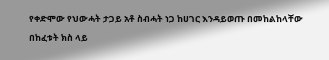የቀድሞው የህውሓት ታጋይ አቶ ስብሓት ነጋ ከሀገር እንዳይወጡ በመከልከላቸው በከፈቱት ክስ ላይ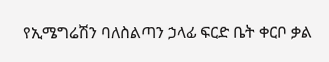የኢሜግሬሽን ባለስልጣን ኃላፊ ፍርድ ቤት ቀርቦ ቃል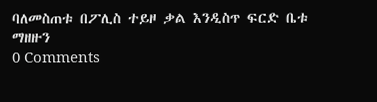ባለመስጠቱ በፖሊስ ተይዞ ቃል እንዲስጥ ፍርድ ቤቱ ማዘዙን
0 Comments